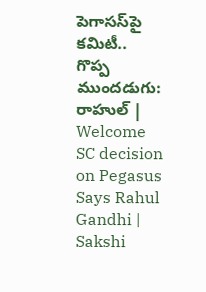పెగాసస్‌పై కమిటీ.. గొప్ప ముందడుగు: రాహుల్‌ | Welcome SC decision on Pegasus Says Rahul Gandhi | Sakshi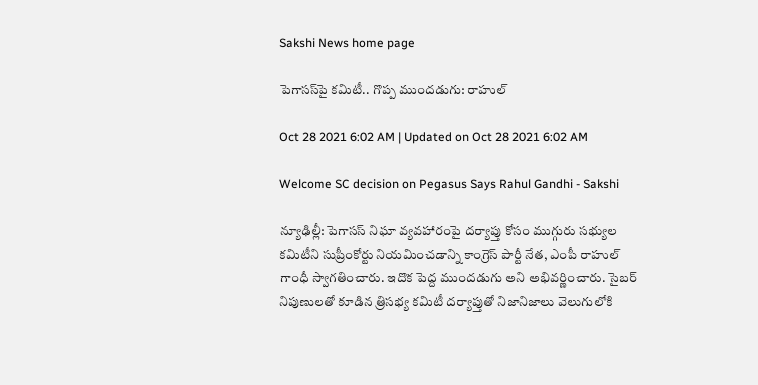Sakshi News home page

పెగాసస్‌పై కమిటీ.. గొప్ప ముందడుగు: రాహుల్‌

Oct 28 2021 6:02 AM | Updated on Oct 28 2021 6:02 AM

Welcome SC decision on Pegasus Says Rahul Gandhi - Sakshi

న్యూఢిల్లీ: పెగాసస్‌ నిఘా వ్యవహారంపై దర్యాప్తు కోసం ముగ్గురు సభ్యుల కమిటీని సుప్రీంకోర్టు నియమించడాన్ని కాంగ్రెస్‌ పార్టీ నేత, ఎంపీ రాహుల్‌ గాంధీ స్వాగతించారు. ఇదొక పెద్ద ముందడుగు అని అభివర్ణించారు. సైబర్‌ నిపుణులతో కూడిన త్రిసభ్య కమిటీ దర్యాప్తుతో నిజానిజాలు వెలుగులోకి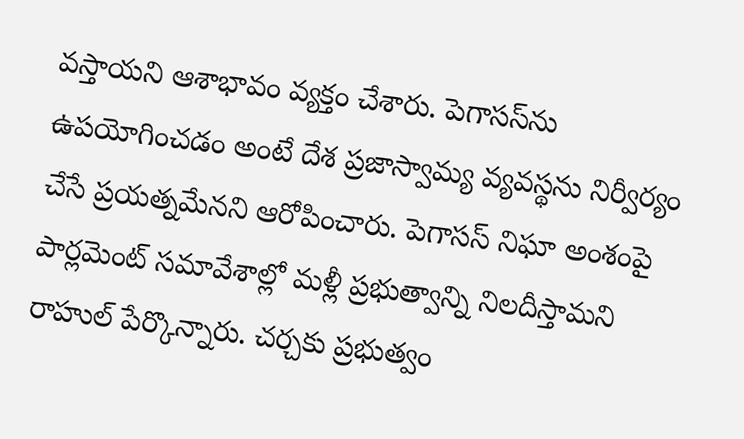వస్తాయని ఆశాభావం వ్యక్తం చేశారు. పెగాసస్‌ను ఉపయోగించడం అంటే దేశ ప్రజాస్వామ్య వ్యవస్థను నిర్వీర్యం చేసే ప్రయత్నమేనని ఆరోపించారు. పెగాసస్‌ నిఘా అంశంపై పార్లమెంట్‌ సమావేశాల్లో మళ్లీ ప్రభుత్వాన్ని నిలదీస్తామని రాహుల్‌ పేర్కొన్నారు. చర్చకు ప్రభుత్వం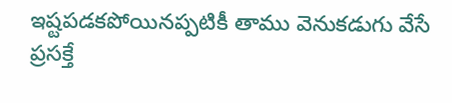ఇష్టపడకపోయినప్పటికీ తాము వెనుకడుగు వేసే ప్రసక్తే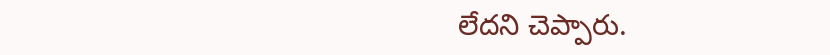లేదని చెప్పారు.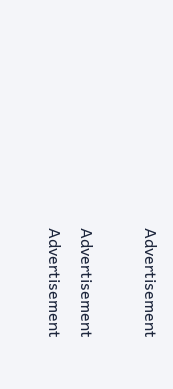Advertisement

Advertisement
Advertisement